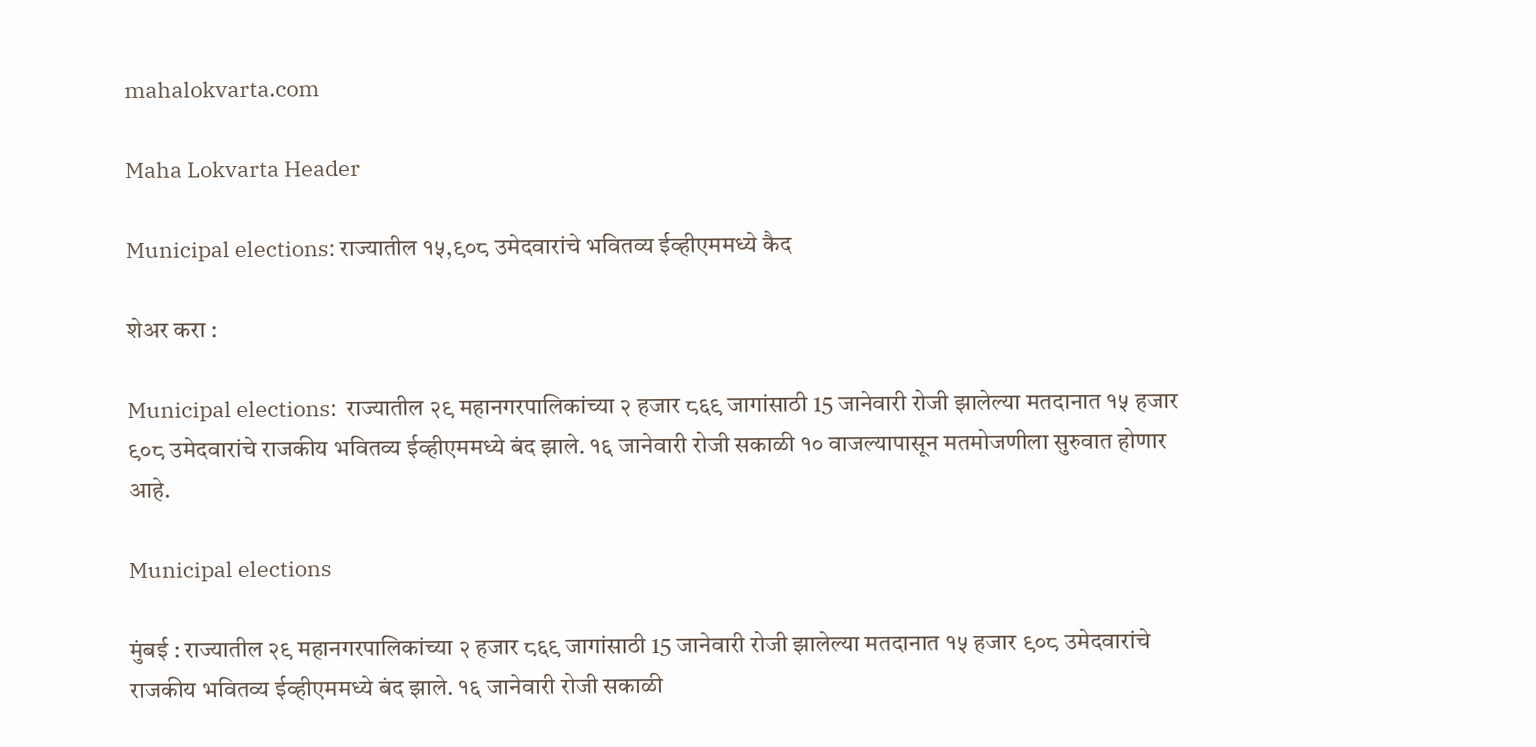mahalokvarta.com

Maha Lokvarta Header

Municipal elections: राज्यातील १५,९०८ उमेदवारांचे भवितव्य ईव्हीएममध्ये कैद

शेअर करा :

Municipal elections:  राज्यातील २९ महानगरपालिकांच्या २ हजार ८६९ जागांसाठी 15 जानेवारी रोजी झालेल्या मतदानात १५ हजार ९०८ उमेदवारांचे राजकीय भवितव्य ईव्हीएममध्ये बंद झाले. १६ जानेवारी रोजी सकाळी १० वाजल्यापासून मतमोजणीला सुरुवात होणार आहे.

Municipal elections

मुंबई : राज्यातील २९ महानगरपालिकांच्या २ हजार ८६९ जागांसाठी 15 जानेवारी रोजी झालेल्या मतदानात १५ हजार ९०८ उमेदवारांचे राजकीय भवितव्य ईव्हीएममध्ये बंद झाले. १६ जानेवारी रोजी सकाळी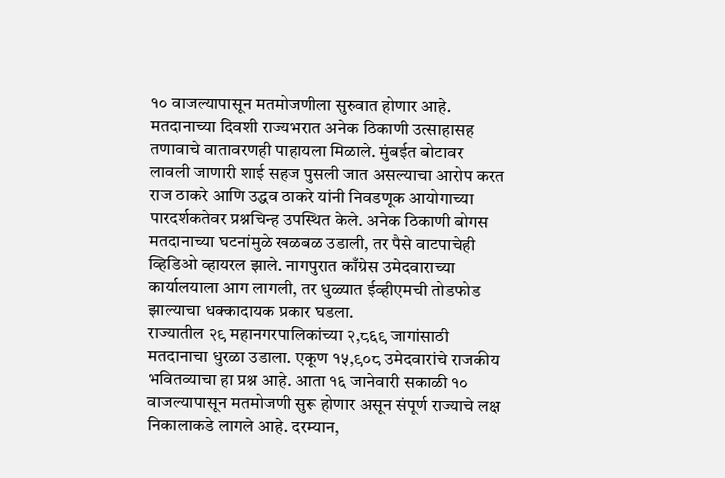१० वाजल्यापासून मतमोजणीला सुरुवात होणार आहे. मतदानाच्या दिवशी राज्यभरात अनेक ठिकाणी उत्साहासह तणावाचे वातावरणही पाहायला मिळाले. मुंबईत बोटावर लावली जाणारी शाई सहज पुसली जात असल्याचा आरोप करत राज ठाकरे आणि उद्धव ठाकरे यांनी निवडणूक आयोगाच्या पारदर्शकतेवर प्रश्नचिन्ह उपस्थित केले. अनेक ठिकाणी बोगस मतदानाच्या घटनांमुळे खळबळ उडाली, तर पैसे वाटपाचेही व्हिडिओ व्हायरल झाले. नागपुरात काँग्रेस उमेदवाराच्या कार्यालयाला आग लागली, तर धुळ्यात ईव्हीएमची तोडफोड झाल्याचा धक्कादायक प्रकार घडला.
राज्यातील २९ महानगरपालिकांच्या २,८६९ जागांसाठी मतदानाचा धुरळा उडाला. एकूण १५,९०८ उमेदवारांचे राजकीय भवितव्याचा हा प्रश्न आहे. आता १६ जानेवारी सकाळी १० वाजल्यापासून मतमोजणी सुरू होणार असून संपूर्ण राज्याचे लक्ष निकालाकडे लागले आहे. दरम्यान,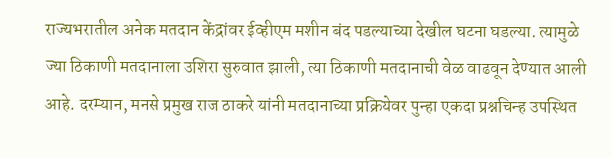राज्यभरातील अनेक मतदान केंद्रांवर ईव्हीएम मशीन बंद पडल्याच्या देखील घटना घडल्या. त्यामुळे ज्या ठिकाणी मतदानाला उशिरा सुरुवात झाली, त्या ठिकाणी मतदानाची वेळ वाढवून देण्यात आली आहे. दरम्यान, मनसे प्रमुख राज ठाकरे यांनी मतदानाच्या प्रक्रियेवर पुन्हा एकदा प्रश्नचिन्ह उपस्थित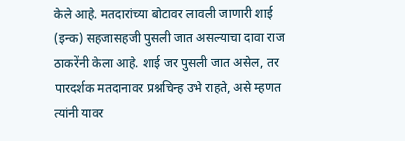केले आहे. मतदारांच्या बोटावर लावली जाणारी शाई (इन्क) सहजासहजी पुसली जात असल्याचा दावा राज ठाकरेंनी केला आहे. शाई जर पुसली जात असेल, तर पारदर्शक मतदानावर प्रश्नचिन्ह उभे राहते, असे म्हणत त्यांनी यावर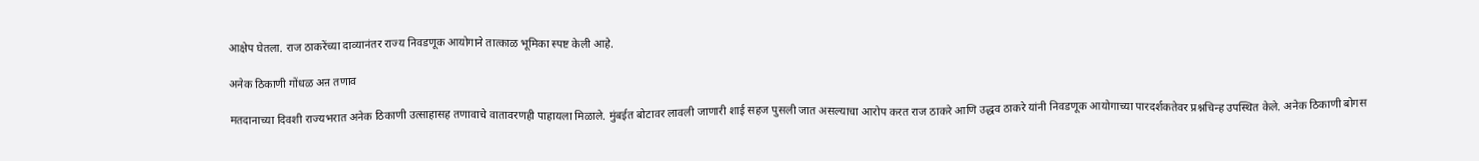आक्षेप घेतला. राज ठाकरेंच्या दाव्यानंतर राज्य निवडणूक आयोगाने तात्काळ भूमिका स्पष्ट केली आहे.

अनेक ठिकाणी गोंधळ अऩ तणाव

मतदानाच्या दिवशी राज्यभरात अनेक ठिकाणी उत्साहासह तणावाचे वातावरणही पाहायला मिळाले. मुंबईत बोटावर लावली जाणारी शाई सहज पुसली जात असल्याचा आरोप करत राज ठाकरे आणि उद्धव ठाकरे यांनी निवडणूक आयोगाच्या पारदर्शकतेवर प्रश्नचिन्ह उपस्थित केले. अनेक ठिकाणी बोगस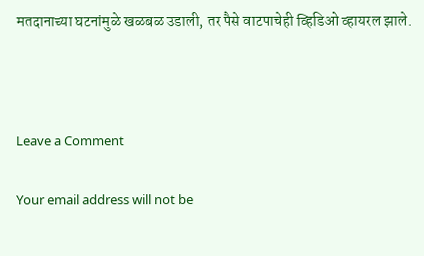मतदानाच्या घटनांमुळे खळबळ उडाली, तर पैसे वाटपाचेही व्हिडिओ व्हायरल झाले.



Leave a Comment

Your email address will not be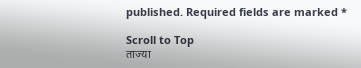published. Required fields are marked *

Scroll to Top
ताज्या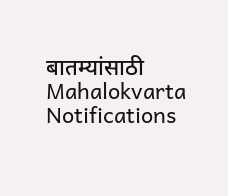बातम्यांसाठी Mahalokvarta Notifications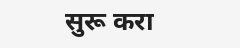सुरू करा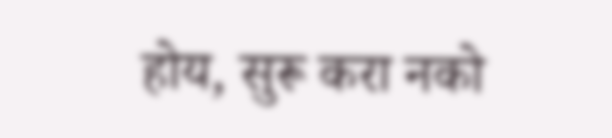होय, सुरू करा नको